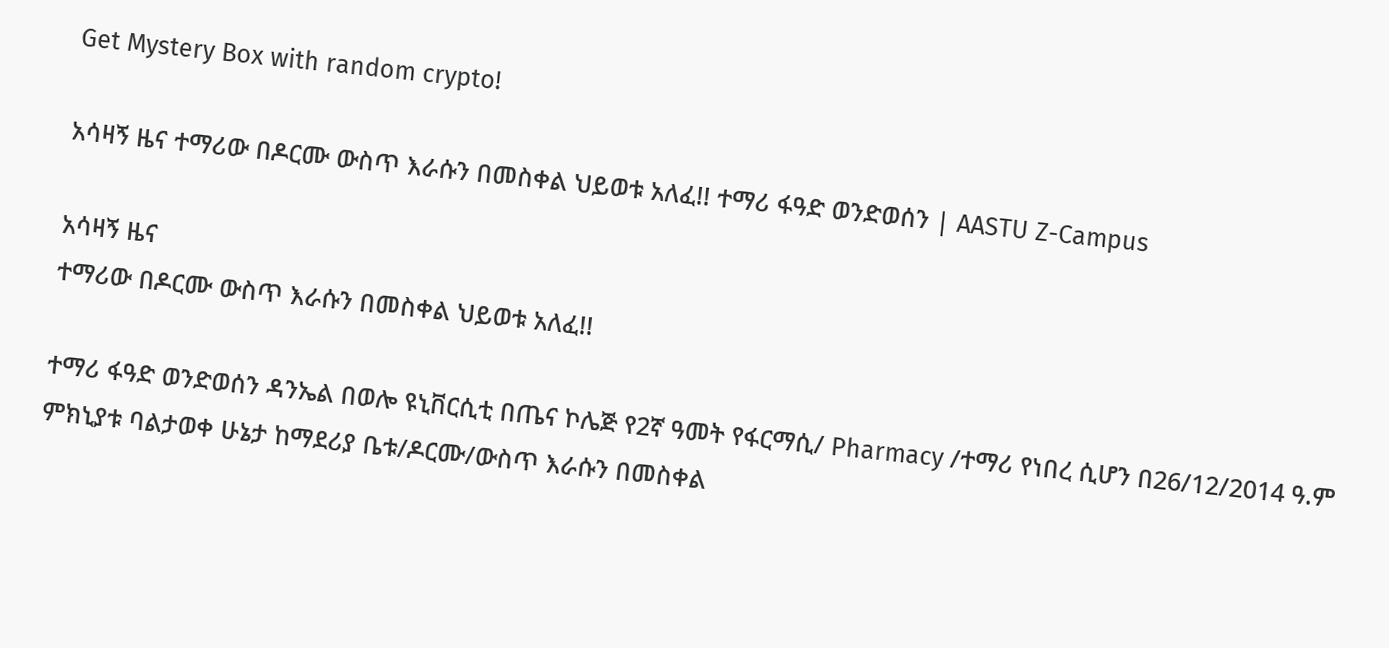Get Mystery Box with random crypto!

አሳዛኝ ዜና ተማሪው በዶርሙ ውስጥ እራሱን በመስቀል ህይወቱ አለፈ!! ተማሪ ፋዓድ ወንድወሰን | AASTU Z-Campus

አሳዛኝ ዜና
ተማሪው በዶርሙ ውስጥ እራሱን በመስቀል ህይወቱ አለፈ!!

ተማሪ ፋዓድ ወንድወሰን ዳንኤል በወሎ ዩኒቨርሲቲ በጤና ኮሌጅ የ2ኛ ዓመት የፋርማሲ/ Pharmacy /ተማሪ የነበረ ሲሆን በ26/12/2014 ዓ.ም ምክኒያቱ ባልታወቀ ሁኔታ ከማደሪያ ቤቱ/ዶርሙ/ውስጥ እራሱን በመስቀል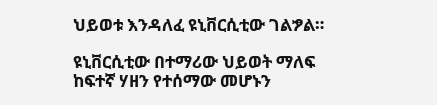ህይወቱ እንዳለፈ ዩኒቨርሲቲው ገልፇል።

ዩኒቨርሲቲው በተማሪው ህይወት ማለፍ ከፍተኛ ሃዘን የተሰማው መሆኑን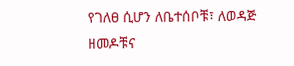የገለፀ ሲሆን ለቤተሰቦቹ፣ ለወዳጅ ዘመዶቹና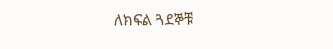ለክፍል ጓደኞቹ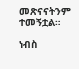መጽናናትንም ተመኝቷል።

ነብስ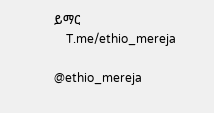ይማር
    T.me/ethio_mereja

@ethio_mereja